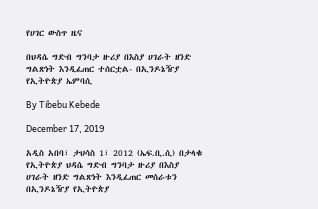የሀገር ውስጥ ዜና

በህዳሴ ግድብ ግንባታ ዙሪያ በእስያ ሀገራት ዘንድ ግልጽነት እንዲፈጠር ተሰርቷል- በኢንዶኔዥያ የኢትዮጵያ ኤምባሲ

By Tibebu Kebede

December 17, 2019

አዲስ አበባ፣ ታህሳስ 1፣ 2012 (ኤፍ.ቢ.ሲ) በታላቁ የኢትዮጵያ ህዳሴ ግድብ ግንባታ ዙሪያ በእስያ ሀገራት ዘንድ ግልጽነት እንዲፈጠር መሰራቱን በኢንዶኔዥያ የኢትዮጵያ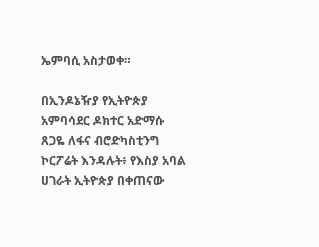ኤምባሲ አስታወቀ።

በኢንዶኔዥያ የኢትዮጵያ አምባሳደር ዶክተር አድማሱ ጸጋዬ ለፋና ብሮድካስቲንግ ኮርፖሬት እንዳሉት፥ የእስያ አባል ሀገራት ኢትዮጵያ በቀጠናው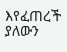እየፈጠረች ያለውን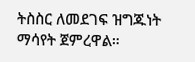ትስስር ለመደገፍ ዝግጁነት ማሳየት ጀምረዋል።